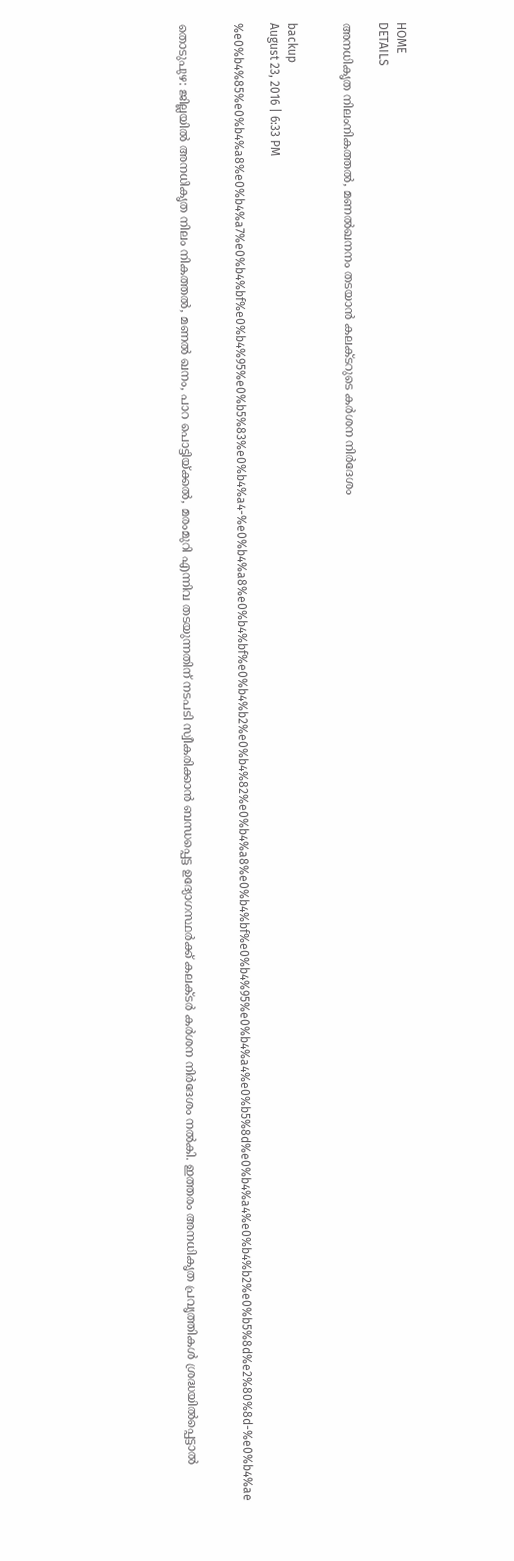HOME
DETAILS

അനധികൃത നിലംനികത്തല്‍, മണല്‍ഖനനം തടയാന്‍ കലക്ടറുടെ കര്‍ശന നിര്‍ദേശം


backup
August 23, 2016 | 6:33 PM

%e0%b4%85%e0%b4%a8%e0%b4%a7%e0%b4%bf%e0%b4%95%e0%b5%83%e0%b4%a4-%e0%b4%a8%e0%b4%bf%e0%b4%b2%e0%b4%82%e0%b4%a8%e0%b4%bf%e0%b4%95%e0%b4%a4%e0%b5%8d%e0%b4%a4%e0%b4%b2%e0%b5%8d%e2%80%8d-%e0%b4%ae


തൊടുപുഴ: ജില്ലയില്‍ അനധികൃത നിലം നികത്തല്‍, മണല്‍ ഖനം, പാറ പൊട്ടിയ്ക്കല്‍, മരംമുറി എന്നിവ തടയുന്നതിന് നടപടി സ്വീകരിക്കാന്‍ ബന്ധപ്പെട്ട ഉദ്യോഗസ്ഥര്‍ക്ക് കലക്ടര്‍ കര്‍ശന നിര്‍ദേശം നല്‍കി. ഇത്തരം അനധികൃത പ്രവൃത്തികള്‍ ശ്രദ്ധയില്‍പ്പെട്ടാല്‍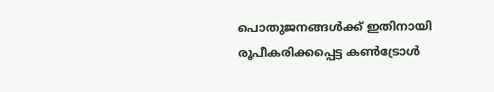പൊതുജനങ്ങള്‍ക്ക് ഇതിനായി രൂപീകരിക്കപ്പെട്ട കണ്‍ട്രോള്‍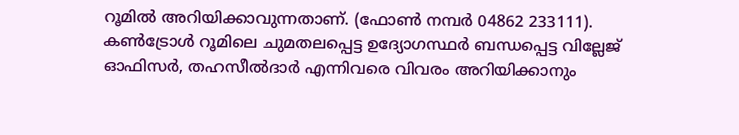റൂമില്‍ അറിയിക്കാവുന്നതാണ്. (ഫോണ്‍ നമ്പര്‍ 04862 233111).
കണ്‍ട്രോള്‍ റൂമിലെ ചുമതലപ്പെട്ട ഉദ്യോഗസ്ഥര്‍ ബന്ധപ്പെട്ട വില്ലേജ് ഓഫിസര്‍, തഹസീല്‍ദാര്‍ എന്നിവരെ വിവരം അറിയിക്കാനും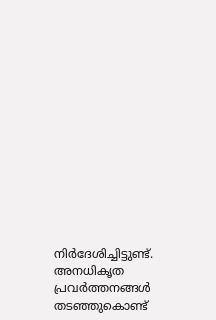നിര്‍ദേശിച്ചിട്ടുണ്ട്. അനധികൃത പ്രവര്‍ത്തനങ്ങള്‍ തടഞ്ഞുകൊണ്ട്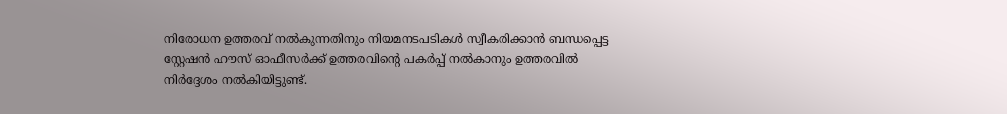നിരോധന ഉത്തരവ് നല്‍കുന്നതിനും നിയമനടപടികള്‍ സ്വീകരിക്കാന്‍ ബന്ധപ്പെട്ട സ്റ്റേഷന്‍ ഹൗസ് ഓഫീസര്‍ക്ക് ഉത്തരവിന്റെ പകര്‍പ്പ് നല്‍കാനും ഉത്തരവില്‍ നിര്‍ദ്ദേശം നല്‍കിയിട്ടുണ്ട്.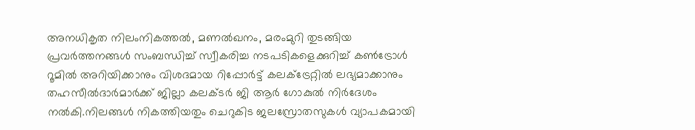അനധികൃത നിലംനികത്തല്‍, മണല്‍ഖനം, മരംമുറി തുടങ്ങിയ പ്രവര്‍ത്തനങ്ങള്‍ സംബന്ധിച്ച് സ്വീകരിച്ച നടപടികളെക്കുറിച്ച് കണ്‍ട്രോള്‍ റൂമില്‍ അറിയിക്കാനും വിശദമായ റിപ്പോര്‍ട്ട് കലക്‌ട്രേറ്റില്‍ ലഭ്യമാക്കാനും തഹസീല്‍ദാര്‍മാര്‍ക്ക് ജില്ലാ കലക്ടര്‍ ജി ആര്‍ ഗോകുല്‍ നിര്‍ദേശം നല്‍കി.നിലങ്ങള്‍ നികത്തിയതും ചെറുകിട ജലസ്രോതസുകള്‍ വ്യാപകമായി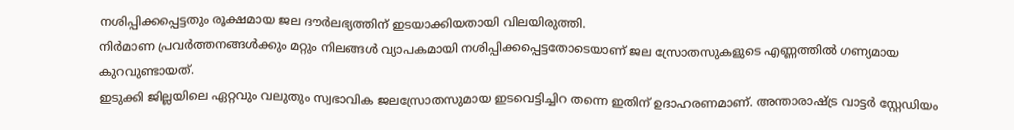നശിപ്പിക്കപ്പെട്ടതും രൂക്ഷമായ ജല ദൗര്‍ലഭ്യത്തിന് ഇടയാക്കിയതായി വിലയിരുത്തി.
നിര്‍മാണ പ്രവര്‍ത്തനങ്ങള്‍ക്കും മറ്റും നിലങ്ങള്‍ വ്യാപകമായി നശിപ്പിക്കപ്പെട്ടതോടെയാണ് ജല സ്രോതസുകളുടെ എണ്ണത്തില്‍ ഗണ്യമായ കുറവുണ്ടായത്.
ഇടുക്കി ജില്ലയിലെ ഏറ്റവും വലുതും സ്വഭാവിക ജലസ്രോതസുമായ ഇടവെട്ടിച്ചിറ തന്നെ ഇതിന് ഉദാഹരണമാണ്. അന്താരാഷ്ട്ര വാട്ടര്‍ സ്റ്റേഡിയം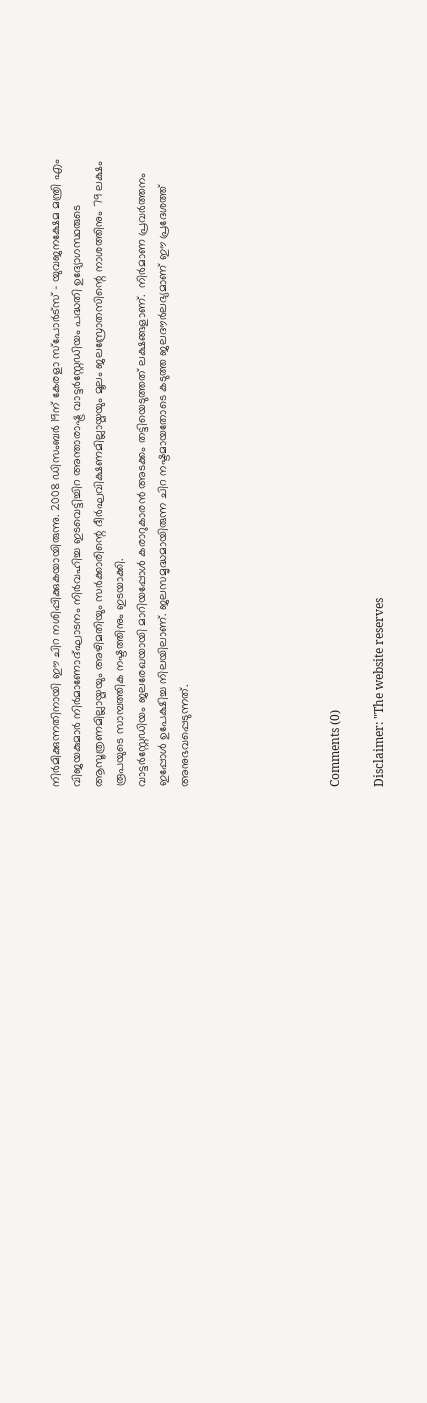നിര്‍മിക്കുന്നതിനായി ഈ ചിറ നശിപ്പിക്കുകയായിരുന്നു. 2008 ഡിസംബര്‍ 19ന് കേരളാ സ്‌പോര്‍ട്‌സ് - യുവജനക്ഷേമ മന്ത്രി എം വിജയകുമാര്‍ നിര്‍മാണോദ്ഘാടനം നിര്‍വഹിച്ച ഇടവെട്ടിച്ചിറ അന്താരാഷ്ട്ര വാട്ടര്‍‌സ്റ്റേഡിയം പദ്ധതി ഉദ്യോഗസ്ഥരുടെ ആസൂത്രണമില്ലായ്മയും അഴിമതിയും സര്‍ക്കാരിന്റെ ദീര്‍ഘവിക്ഷണമില്ലായ്മയും മൂലം ജലസ്രോതസിന്റെ നാശത്തിനും 79 ലക്ഷം രൂപയുടെ സാമ്പത്തിക നഷ്ടത്തിനും ഇടയാക്കി.
വാട്ടര്‍‌സ്റ്റേഡിയം ജലരേഖയായി മാറിയപ്പോള്‍ കരാറുകാരന്‍ അടക്കം തട്ടിയെടുത്തത് ലക്ഷങ്ങളാണ്.  നിര്‍മാണ പ്രവര്‍ത്തനം ഇപ്പോള്‍ ഉപേക്ഷിച്ച നിലയിലാണ്. ജലസമൃദ്ധമായിരുന്ന ചിറ നഷ്ടമായതോടെ കടുത്ത ജലദൗര്‍ലഭ്യമാണ് ഈ പ്രദേശത്ത് അനുഭവപ്പെടുന്നത്.






Comments (0)

Disclaimer: "The website reserves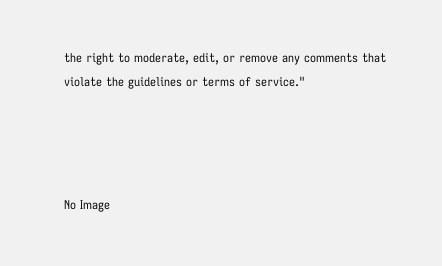the right to moderate, edit, or remove any comments that violate the guidelines or terms of service."




No Image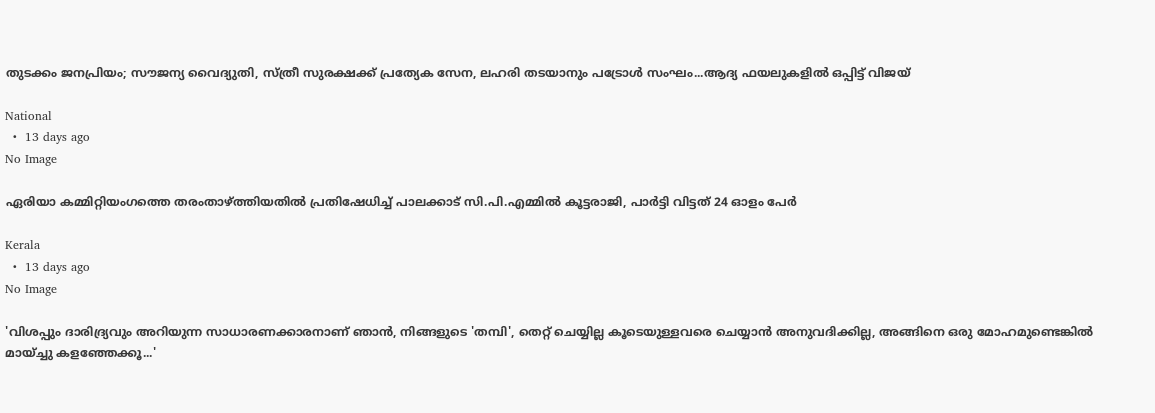തുടക്കം ജനപ്രിയം; സൗജന്യ വൈദ്യുതി, സ്ത്രീ സുരക്ഷക്ക് പ്രത്യേക സേന, ലഹരി തടയാനും പട്രോൾ സംഘം...ആദ്യ ഫയലുകളിൽ ഒപ്പിട്ട് വിജയ്

National
  •  13 days ago
No Image

ഏരിയാ കമ്മിറ്റിയംഗത്തെ തരംതാഴ്ത്തിയതില്‍ പ്രതിഷേധിച്ച് പാലക്കാട് സി.പി.എമ്മില്‍ കൂട്ടരാജി, പാര്‍ട്ടി വിട്ടത് 24 ഓളം പേര്‍

Kerala
  •  13 days ago
No Image

'വിശപ്പും ദാരിദ്ര്യവും അറിയുന്ന സാധാരണക്കാരനാണ് ഞാന്‍, നിങ്ങളുടെ 'തമ്പി', തെറ്റ് ചെയ്യില്ല കൂടെയുള്ളവരെ ചെയ്യാന്‍ അനുവദിക്കില്ല, അങ്ങിനെ ഒരു മോഹമുണ്ടെങ്കില്‍ മായ്ച്ചു കളഞ്ഞേക്കൂ...'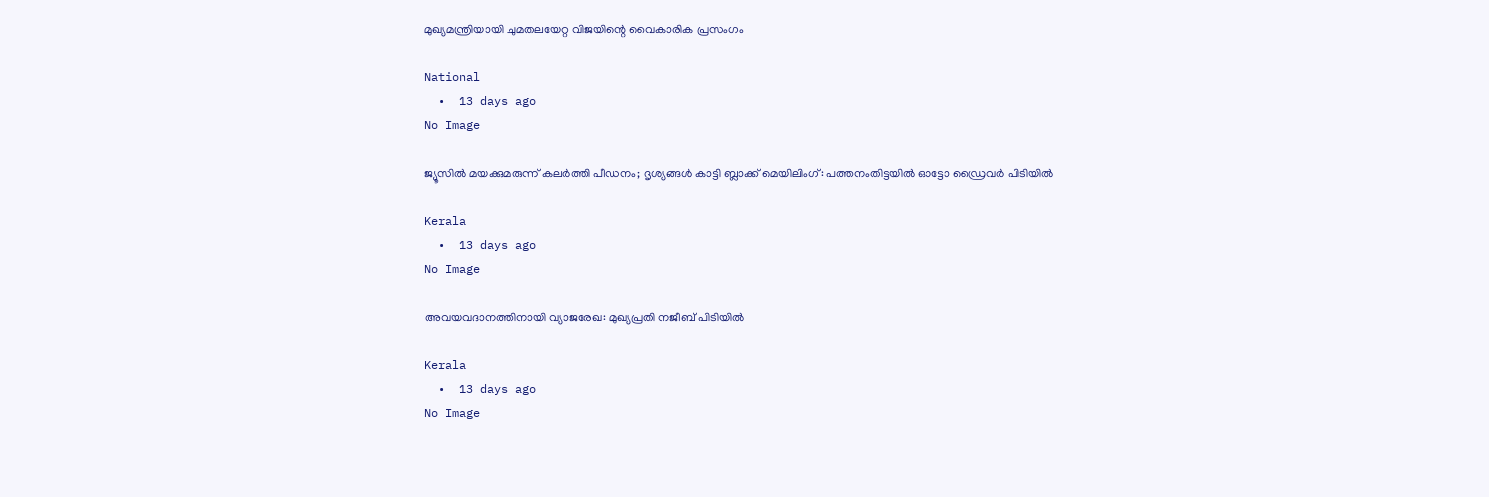മുഖ്യമന്ത്രിയായി ചുമതലയേറ്റ വിജയിന്റെ വൈകാരിക പ്രസംഗം

National
  •  13 days ago
No Image

ജ്യൂസിൽ മയക്കുമരുന്ന് കലർത്തി പീഡനം; ദൃശ്യങ്ങൾ കാട്ടി ബ്ലാക്ക് മെയിലിംഗ്: പത്തനംതിട്ടയിൽ ഓട്ടോ ഡ്രൈവർ പിടിയിൽ

Kerala
  •  13 days ago
No Image

അവയവദാനത്തിനായി വ്യാജരേഖ: മുഖ്യപ്രതി നജീബ് പിടിയില്‍

Kerala
  •  13 days ago
No Image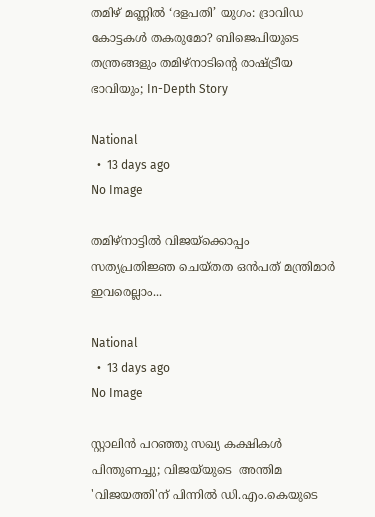തമിഴ് മണ്ണിൽ ‘ദളപതി’ യുഗം: ദ്രാവിഡ കോട്ടകൾ തകരുമോ? ബിജെപിയുടെ തന്ത്രങ്ങളും തമിഴ്നാടിന്റെ രാഷ്ട്രീയ ഭാവിയും; In-Depth Story

National
  •  13 days ago
No Image

തമിഴ്‌നാട്ടില്‍ വിജയ്‌ക്കൊപ്പം സത്യപ്രതിജ്ഞ ചെയ്തത ഒന്‍പത് മന്ത്രിമാര്‍ ഇവരെല്ലാം...

National
  •  13 days ago
No Image

സ്റ്റാലിന്‍ പറഞ്ഞു സഖ്യ കക്ഷികള്‍ പിന്തുണച്ചു; വിജയ്‌യുടെ  അന്തിമ 'വിജയത്തി'ന് പിന്നില്‍ ഡി.എം.കെയുടെ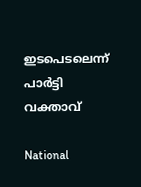ഇടപെടലെന്ന് പാര്‍ട്ടി വക്താവ്

National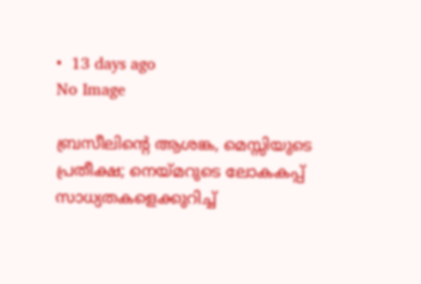•  13 days ago
No Image

ബ്രസീലിന്റെ ആശങ്ക, മെസ്സിയുടെ പ്രതീക്ഷ; നെയ്മറുടെ ലോകകപ്പ് സാധ്യതകളെക്കുറിച്ച്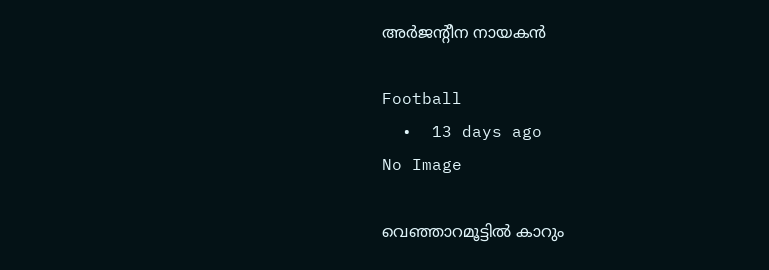അർജന്റീന നായകൻ

Football
  •  13 days ago
No Image

വെഞ്ഞാറമൂട്ടില്‍ കാറും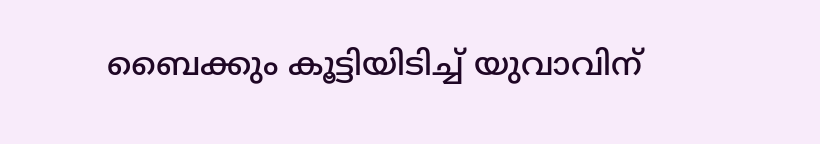ബൈക്കും കൂട്ടിയിടിച്ച് യുവാവിന്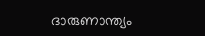ദാരുണാന്ത്യം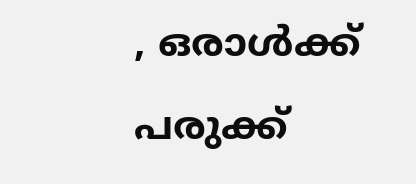, ഒരാള്‍ക്ക് പരുക്ക്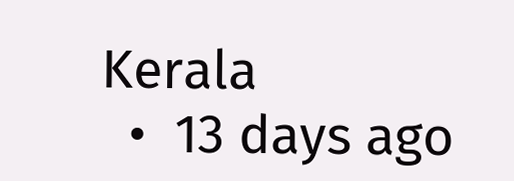Kerala
  •  13 days ago